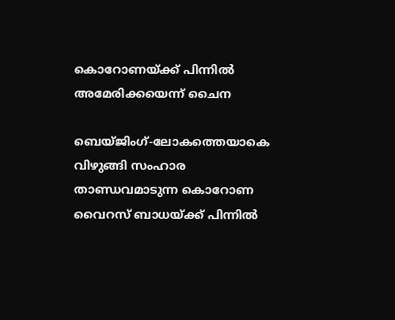കൊറോണയ്ക്ക് പിന്നില്‍ അമേരിക്കയെന്ന് ചൈന

ബെയ്ജിംഗ്-ലോകത്തെയാകെ വിഴുങ്ങി സംഹാര താണ്ഡവമാടുന്ന കൊറോണ വൈറസ് ബാധയ്ക്ക് പിന്നില്‍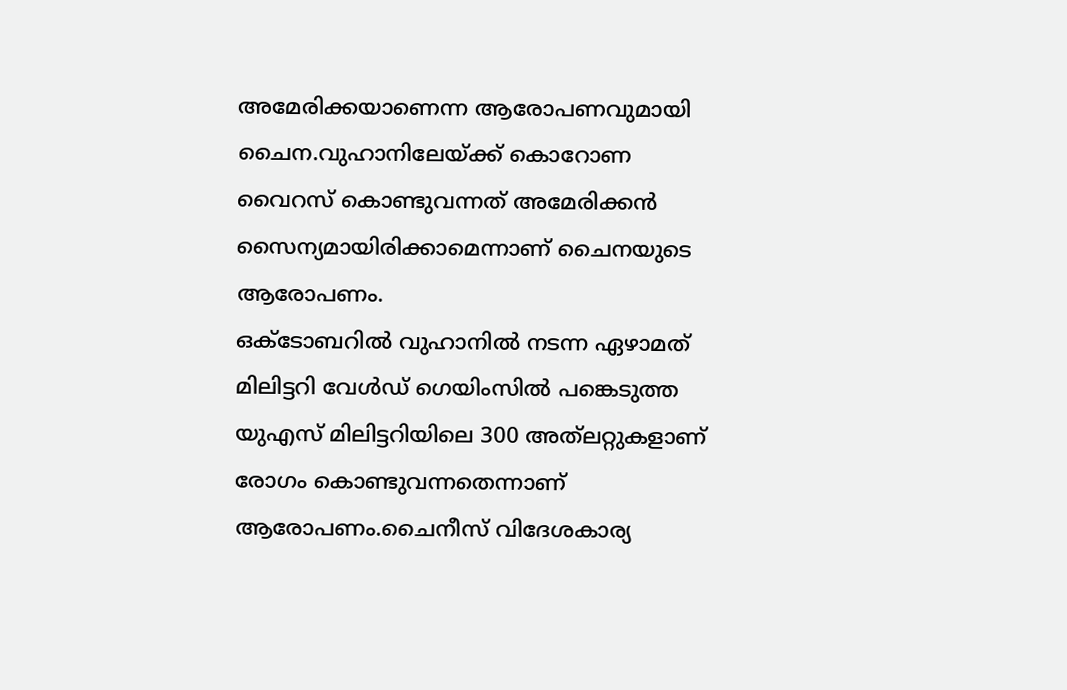അമേരിക്കയാണെന്ന ആരോപണവുമായി ചൈന.വുഹാനിലേയ്ക്ക് കൊറോണ വൈറസ് കൊണ്ടുവന്നത് അമേരിക്കന്‍ സൈന്യമായിരിക്കാമെന്നാണ് ചൈനയുടെ ആരോപണം.
ഒക്ടോബറില്‍ വുഹാനില്‍ നടന്ന ഏഴാമത് മിലിട്ടറി വേള്‍ഡ് ഗെയിംസില്‍ പങ്കെടുത്ത യുഎസ് മിലിട്ടറിയിലെ 300 അത്‌ലറ്റുകളാണ് രോഗം കൊണ്ടുവന്നതെന്നാണ് ആരോപണം.ചൈനീസ് വിദേശകാര്യ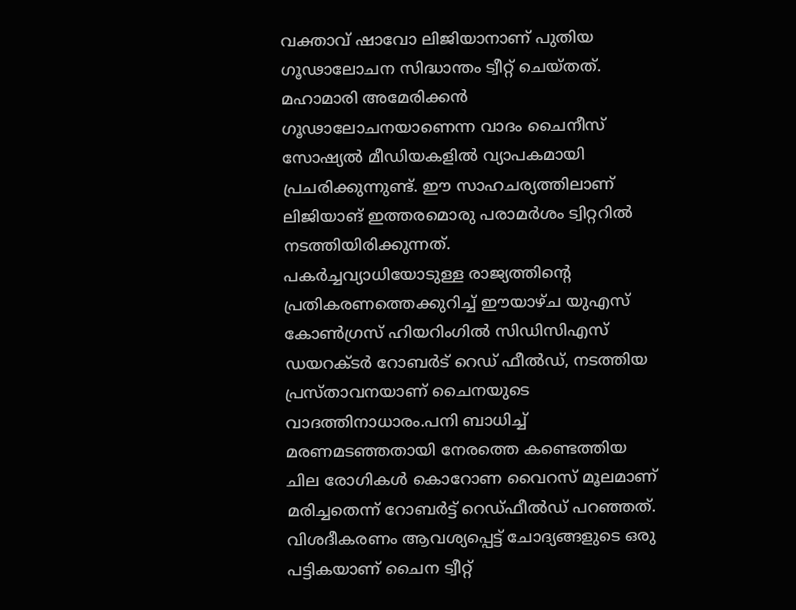വക്താവ് ഷാവോ ലിജിയാനാണ് പുതിയ ഗൂഢാലോചന സിദ്ധാന്തം ട്വീറ്റ് ചെയ്തത്. മഹാമാരി അമേരിക്കന്‍ ഗൂഢാലോചനയാണെന്ന വാദം ചൈനീസ് സോഷ്യല്‍ മീഡിയകളില്‍ വ്യാപകമായി പ്രചരിക്കുന്നുണ്ട്. ഈ സാഹചര്യത്തിലാണ് ലിജിയാങ് ഇത്തരമൊരു പരാമര്‍ശം ട്വിറ്ററില്‍ നടത്തിയിരിക്കുന്നത്.
പകര്‍ച്ചവ്യാധിയോടുള്ള രാജ്യത്തിന്റെ പ്രതികരണത്തെക്കുറിച്ച് ഈയാഴ്ച യുഎസ് കോണ്‍ഗ്രസ് ഹിയറിംഗില്‍ സിഡിസിഎസ് ഡയറക്ടര്‍ റോബര്‍ട് റെഡ് ഫീല്‍ഡ്, നടത്തിയ പ്രസ്താവനയാണ് ചൈനയുടെ വാദത്തിനാധാരം.പനി ബാധിച്ച് മരണമടഞ്ഞതായി നേരത്തെ കണ്ടെത്തിയ ചില രോഗികള്‍ കൊറോണ വൈറസ് മൂലമാണ് മരിച്ചതെന്ന് റോബര്‍ട്ട് റെഡ്ഫീല്‍ഡ് പറഞ്ഞത്.
വിശദീകരണം ആവശ്യപ്പെട്ട് ചോദ്യങ്ങളുടെ ഒരു പട്ടികയാണ് ചൈന ട്വീറ്റ്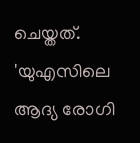ചെയ്തത്. 'യുഎസിലെ ആദ്യ രോഗി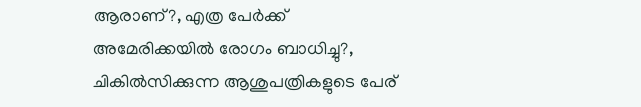ആരാണ്?, എത്ര പേര്‍ക്ക് അമേരിക്കയില്‍ രോഗം ബാധിച്ചു?, ചികില്‍സിക്കുന്ന ആശുപത്രികളുടെ പേര്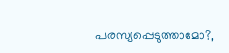പരസ്യപ്പെടുത്താമോ?,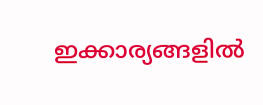ഇക്കാര്യങ്ങളില്‍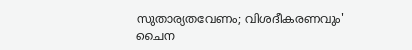സുതാര്യതവേണം; വിശദീകരണവും' ചൈന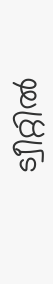ട്വീറ്റില്‍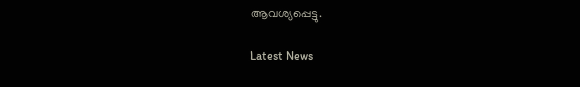ആവശ്യപ്പെട്ടു.

Latest News